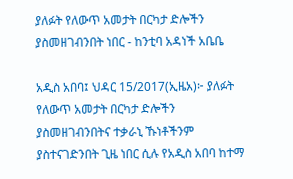ያለፉት የለውጥ አመታት በርካታ ድሎችን ያስመዘገብንበት ነበር - ከንቲባ አዳነች አቤቤ

አዲስ አበባ፤ ህዳር 15/2017(ኢዜአ)፦ ያለፉት የለውጥ አመታት በርካታ ድሎችን ያስመዘገብንበትና ተቃራኒ ኹነቶችንም ያስተናገድንበት ጊዜ ነበር ሲሉ የአዲስ አበባ ከተማ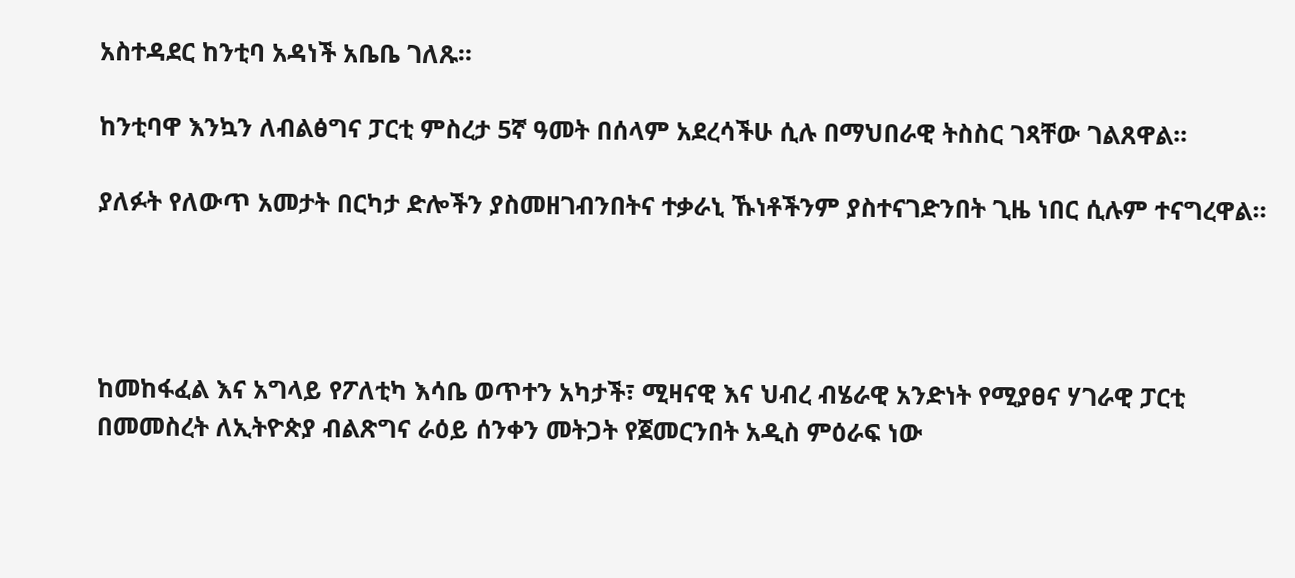አስተዳደር ከንቲባ አዳነች አቤቤ ገለጹ።

ከንቲባዋ እንኳን ለብልፅግና ፓርቲ ምስረታ 5ኛ ዓመት በሰላም አደረሳችሁ ሲሉ በማህበራዊ ትስስር ገጻቸው ገልጸዋል፡፡

ያለፉት የለውጥ አመታት በርካታ ድሎችን ያስመዘገብንበትና ተቃራኒ ኹነቶችንም ያስተናገድንበት ጊዜ ነበር ሲሉም ተናግረዋል።




ከመከፋፈል እና አግላይ የፖለቲካ እሳቤ ወጥተን አካታች፣ ሚዛናዊ እና ህብረ ብሄራዊ አንድነት የሚያፀና ሃገራዊ ፓርቲ በመመስረት ለኢትዮጵያ ብልጽግና ራዕይ ሰንቀን መትጋት የጀመርንበት አዲስ ምዕራፍ ነው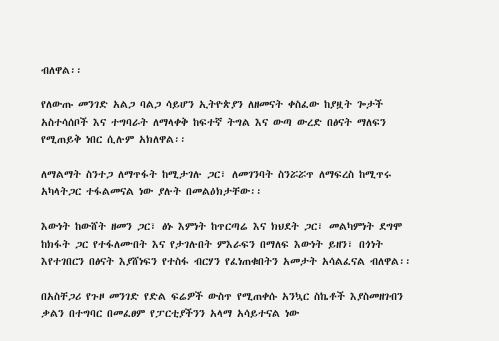ብለዋል፡፡

የለውጡ መንገድ አልጋ ባልጋ ሳይሆን ኢትዮጵያን ለዘመናት ቀስፈው ከያዟት ጐታች አስተሳሰቦች እና ተግባራት ለማላቀቅ ከፍተኛ ትግል እና ውጣ ውረድ በፅናት ማለፍን የሚጠይቅ ነበር ሲሉም አክለዋል፡፡

ለማልማት ስንተጋ ለማጥፋት ከሚታገሉ ጋር፣ ለመገንባት ስንሯሯጥ ለማፍረስ ከሚጥሩ አካላትጋር ተፋልመናል ነው ያሉት በመልዕክታቸው፡፡

እውነት ከውሸት ዘመን ጋር፣ ፅኑ እምነት ከጥርጣሬ እና ክህደት ጋር፣ መልካምነት ደግሞ ከክፋት ጋር የተፋለሙበት እና የታገሉበት ምእራፍን በማለፍ እውነት ይዘን፣ በጎነት እየተገበርን በፅናት እያሸነፍን የተስፋ ብርሃን የፈነጠቁበትን አመታት አሳልፈናል ብለዋል፡፡

በአስቸጋሪ የጉዞ መንገድ የድል ፍሬዎች ውስጥ የሚጠቀሱ አንኳር ስኬቶች እያስመዘገብን ቃልን በተግባር በመፈፀም የፓርቲያችንን አላማ አሳይተናል ነው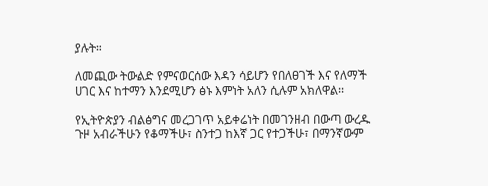ያሉት።

ለመጪው ትውልድ የምናወርሰው እዳን ሳይሆን የበለፀገች እና የለማች ሀገር እና ከተማን እንደሚሆን ፅኑ እምነት አለን ሲሉም አክለዋል፡፡

የኢትዮጵያን ብልፅግና መረጋገጥ አይቀሬነት በመገንዘብ በውጣ ውረዱ ጉዞ አብራችሁን የቆማችሁ፣ ስንተጋ ከእኛ ጋር የተጋችሁ፣ በማንኛውም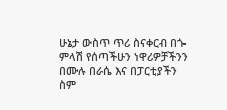ሁኔታ ውስጥ ጥሪ ስናቀርብ በጐ ምላሽ የሰጣችሁን ነዋሪዎቻችንን በሙሉ በራሴ እና በፓርቲያችን ስም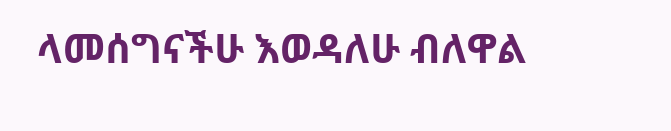ላመሰግናችሁ እወዳለሁ ብለዋል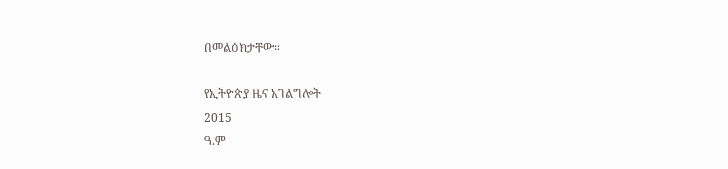በመልዕክታቸው።

የኢትዮጵያ ዜና አገልግሎት
2015
ዓ.ም